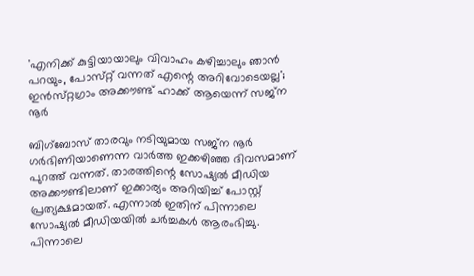'എനിക്ക് കുട്ടിയായാലും വിവാഹം കഴിച്ചാലും ഞാൻ പറയും, പോസ്‌റ്റ് വന്നത് എന്റെ അറിവോടെയല്ല'; ഇൻസ്‌റ്റഗ്രാം അക്കൗണ്ട് ഹാക്ക് ആയെന്ന് സജ്‌ന നൂർ

ബിഗ്‌ബോസ് താരവും നടിയുമായ സജ്‌ന നൂർ ഗർഭിണിയാണെന്ന വാർത്ത ഇക്കഴിഞ്ഞ ദിവസമാണ് പുറത്ത് വന്നത്. താരത്തിന്റെ സോഷ്യൽ മീഡിയ അക്കൗണ്ടിലാണ് ഇക്കാര്യം അറിയിച്ച് പോസ്റ്റ് പ്രത്യക്ഷമായത്. എന്നാൽ ഇതിന് പിന്നാലെ സോഷ്യൽ മീഡിയയിൽ ചർച്ചകൾ ആരംഭിച്ചു. പിന്നാലെ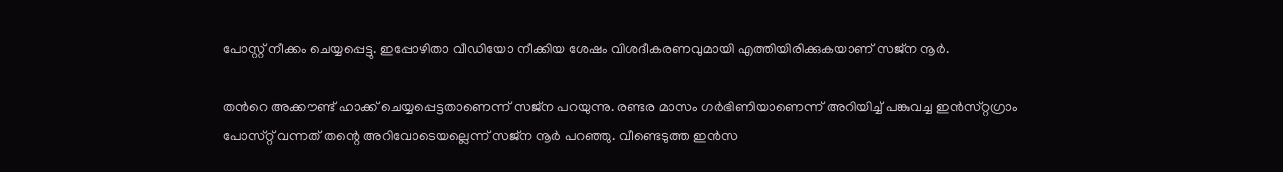പോസ്റ്റ് നീക്കം ചെയ്യപ്പെട്ടു. ഇപ്പോഴിതാ വീഡിയോ നീക്കിയ ശേഷം വിശദീകരണവുമായി എത്തിയിരിക്കുകയാണ് സജ്‌ന നൂർ.

തൻറെ അക്കൗണ്ട് ഹാക്ക് ചെയ്യപ്പെട്ടതാണെന്ന് സജ്ന പറയുന്നു. രണ്ടര മാസം ഗർഭിണിയാണെന്ന് അറിയിച്ച് പങ്കുവച്ച ഇൻസ്‌റ്റഗ്രാം പോസ്‌റ്റ് വന്നത് തന്റെ അറിവോടെയല്ലെന്ന് സജ്‌ന നൂർ പറഞ്ഞു. വീണ്ടെടുത്ത ഇൻസ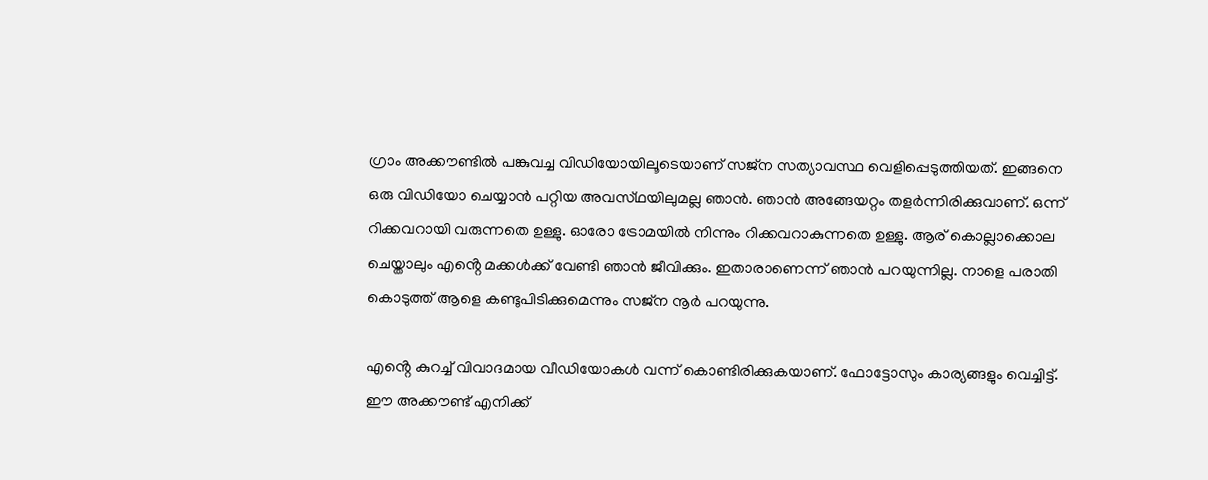ഗ്രാം അക്കൗണ്ടിൽ പങ്കുവച്ച വിഡിയോയിലൂടെയാണ് സജ്‌ന സത്യാവസ്ഥ വെളിപ്പെടുത്തിയത്. ഇങ്ങനെ ഒരു വിഡിയോ ചെയ്യാൻ പറ്റിയ അവസ്‌ഥയിലുമല്ല ഞാൻ. ഞാൻ അങ്ങേയറ്റം തളർന്നിരിക്കുവാണ്. ഒന്ന് റിക്കവറായി വരുന്നതെ ഉള്ളു. ഓരോ ട്രോമയിൽ നിന്നും റിക്കവറാകുന്നതെ ഉള്ളു. ആര് കൊല്ലാക്കൊല ചെയ്താലും എൻ്റെ മക്കൾക്ക് വേണ്ടി ഞാൻ ജീവിക്കും. ഇതാരാണെന്ന് ഞാൻ പറയുന്നില്ല. നാളെ പരാതി കൊടുത്ത് ആളെ കണ്ടുപിടിക്കുമെന്നും സജ്‌ന നൂർ പറയുന്നു.

എൻ്റെ കുറച്ച് വിവാദമായ വീഡിയോകൾ വന്ന് കൊണ്ടിരിക്കുകയാണ്. ഫോട്ടോസും കാര്യങ്ങളും വെച്ചിട്ട്. ഈ അക്കൗണ്ട് എനിക്ക്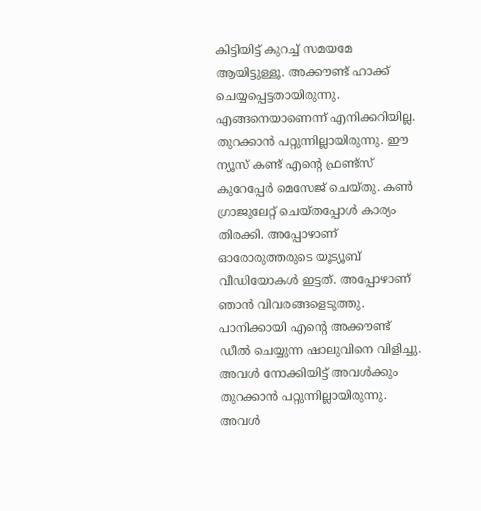കിട്ടിയിട്ട് കുറച്ച് സമയമേ ആയിട്ടുള്ളൂ. അക്കൗണ്ട് ഹാക്ക് ചെയ്യപ്പെട്ടതായിരുന്നു. എങ്ങനെയാണെന്ന് എനിക്കറിയില്ല. തുറക്കാൻ പറ്റുന്നില്ലായിരുന്നു. ഈ ന്യൂസ് കണ്ട് എന്റെ ഫ്രണ്ട്സ് കുറേപ്പേർ മെസേജ് ചെയ്തു‌. കൺ ഗ്രാജുലേറ്റ് ചെയ്‌തപ്പോൾ കാര്യം തിരക്കി. അപ്പോഴാണ് ഓരോരുത്തരുടെ യൂട്യൂബ് വീഡിയോകൾ ഇട്ടത്. അപ്പോഴാണ് ഞാൻ വിവരങ്ങളെടുത്തു. പാനിക്കായി എൻ്റെ അക്കൗണ്ട് ഡീൽ ചെയ്യുന്ന ഷാലുവിനെ വിളിച്ചു. അവൾ നോക്കിയിട്ട് അവൾക്കും തുറക്കാൻ പറ്റുന്നില്ലായിരുന്നു. അവൾ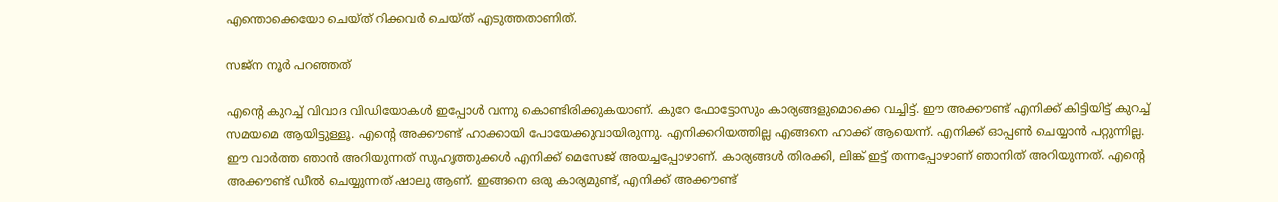എന്തൊക്കെയോ ചെയ്‌ത്‌ റിക്കവർ ചെയ്‌ത്‌ എടുത്തതാണിത്.

സജ്‌ന നൂർ പറഞ്ഞത്

എന്റെ കുറച്ച് വിവാദ വിഡിയോകൾ ഇപ്പോൾ വന്നു കൊണ്ടിരിക്കുകയാണ്. കുറേ ഫോട്ടോസും കാര്യങ്ങളുമൊക്കെ വച്ചിട്ട്. ഈ അക്കൗണ്ട് എനിക്ക് കിട്ടിയിട്ട് കുറച്ച് സമയമെ ആയിട്ടുള്ളൂ. എൻ്റെ അക്കൗണ്ട് ഹാക്കായി പോയേക്കുവായിരുന്നു. എനിക്കറിയത്തില്ല എങ്ങനെ ഹാക്ക് ആയെന്ന്. എനിക്ക് ഓപ്പൺ ചെയ്യാൻ പറ്റുന്നില്ല. ഈ വാർത്ത ഞാൻ അറിയുന്നത് സുഹൃത്തുക്കൾ എനിക്ക് മെസേജ് അയച്ചപ്പോഴാണ്. കാര്യങ്ങൾ തിരക്കി, ലിങ്ക് ഇട്ട് തന്നപ്പോഴാണ് ഞാനിത് അറിയുന്നത്. എൻ്റെ അക്കൗണ്ട് ഡീൽ ചെയ്യുന്നത് ഷാലു ആണ്. ഇങ്ങനെ ഒരു കാര്യമുണ്ട്, എനിക്ക് അക്കൗണ്ട്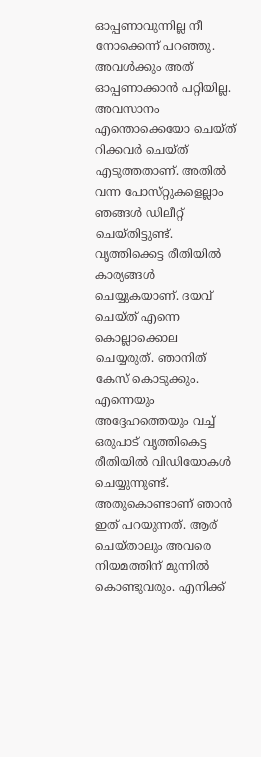ഓപ്പണാവുന്നില്ല നീ നോക്കെന്ന് പറഞ്ഞു. അവൾക്കും അത് ഓപ്പണാക്കാൻ പറ്റിയില്ല. അവസാനം എന്തൊക്കെയോ ചെയ്ത് റിക്കവർ ചെയ്‌ത്‌ എടുത്തതാണ്. അതിൽ വന്ന പോസ്‌റ്റുകളെല്ലാം ഞങ്ങൾ ഡിലീറ്റ് ചെയ്തിട്ടുണ്ട്. വൃത്തിക്കെട്ട രീതിയിൽ കാര്യങ്ങൾ ചെയ്യുകയാണ്. ദയവ്‌ ചെയ്‌ത്‌ എന്നെ കൊല്ലാക്കൊല ചെയ്യരുത്. ഞാനിത് കേസ് കൊടുക്കും. എന്നെയും അദ്ദേഹത്തെയും വച്ച് ഒരുപാട് വൃത്തികെട്ട രീതിയിൽ വിഡിയോകൾ ചെയ്യുന്നുണ്ട്. അതുകൊണ്ടാണ് ഞാൻ ഇത് പറയുന്നത്. ആര് ചെയ്താലും അവരെ നിയമത്തിന് മുന്നിൽ കൊണ്ടുവരും. എനിക്ക്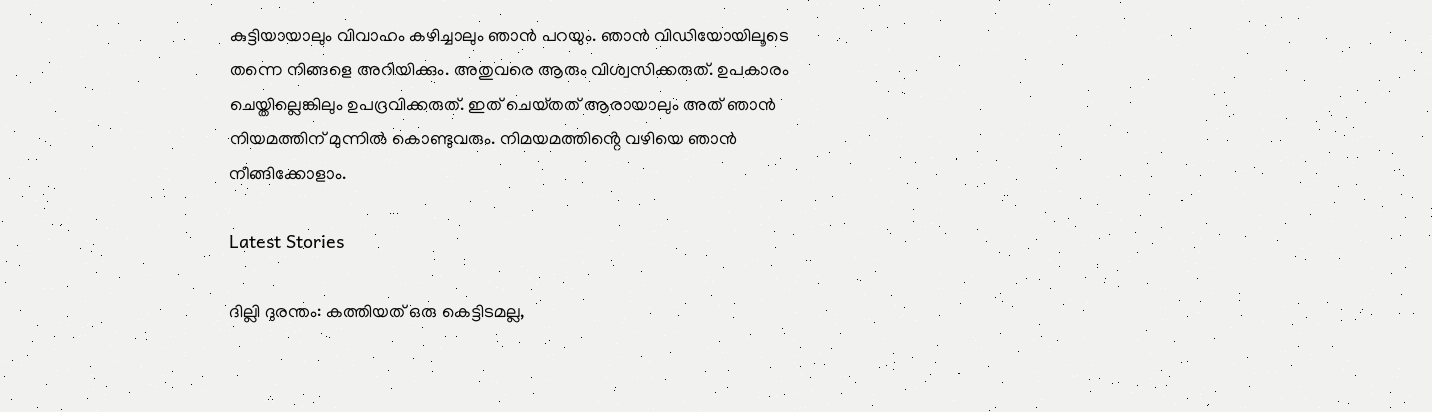കുട്ടിയായാലും വിവാഹം കഴിച്ചാലും ഞാൻ പറയും. ഞാൻ വിഡിയോയിലൂടെ തന്നെ നിങ്ങളെ അറിയിക്കും. അതുവരെ ആരും വിശ്വസിക്കരുത്. ഉപകാരം ചെയ്തില്ലെങ്കിലും ഉപദ്രവിക്കരുത്. ഇത് ചെയ്‌തത്‌ ആരായാലും അത് ഞാൻ നിയമത്തിന് മുന്നിൽ കൊണ്ടുവരും. നിമയമത്തിൻ്റെ വഴിയെ ഞാൻ നീങ്ങിക്കോളാം.

Latest Stories

ദില്ലി ദുരന്തം: കത്തിയത് ഒരു കെട്ടിടമല്ല,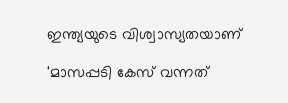ഇന്ത്യയുടെ വിശ്വാസ്യതയാണ്

'മാസപ്പടി കേസ് വന്നത്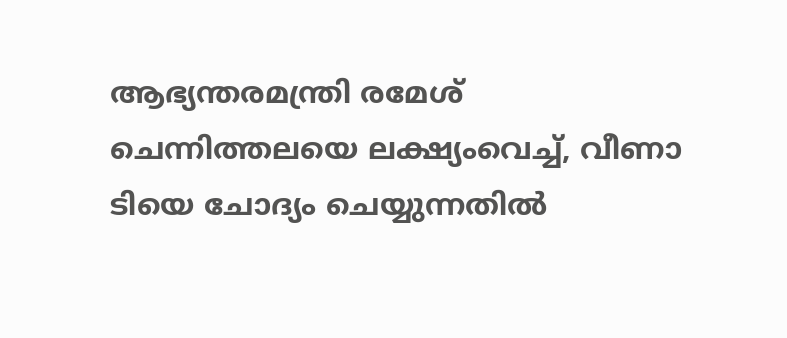ആഭ്യന്തരമന്ത്രി രമേശ് ചെന്നിത്തലയെ ലക്ഷ്യംവെച്ച്, വീണാ ടിയെ ചോദ്യം ചെയ്യുന്നതിൽ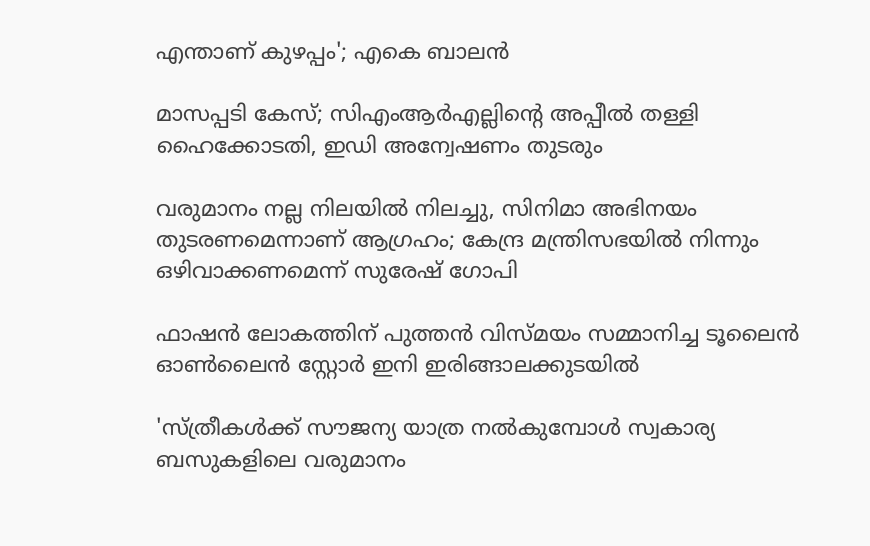എന്താണ് കുഴപ്പം'; എകെ ബാലൻ

മാസപ്പടി കേസ്; സിഎംആര്‍എല്ലിന്റെ അപ്പീല്‍ തള്ളി ഹൈക്കോടതി, ഇഡി അന്വേഷണം തുടരും

വരുമാനം നല്ല നിലയില്‍ നിലച്ചു, സിനിമാ അഭിനയം തുടരണമെന്നാണ് ആഗ്രഹം; കേന്ദ്ര മന്ത്രിസഭയില്‍ നിന്നും ഒഴിവാക്കണമെന്ന് സുരേഷ് ഗോപി

ഫാഷൻ ലോകത്തിന് പുത്തൻ വിസ്മയം സമ്മാനിച്ച ടൂലൈൻ ഓൺലൈൻ സ്റ്റോർ ഇനി ഇരിങ്ങാലക്കുടയിൽ

'സ്ത്രീകൾക്ക് സൗജന്യ യാത്ര നൽകുമ്പോൾ സ്വകാര്യ ബസുകളിലെ വരുമാനം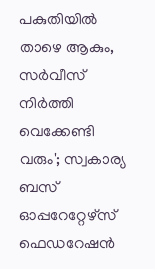പകുതിയിൽ താഴെ ആകും, സർവീസ് നിർത്തി വെക്കേണ്ടി വരും'; സ്വകാര്യ ബസ് ഓപ്പറേറ്റേഴ്‌സ് ഫെഡറേഷൻ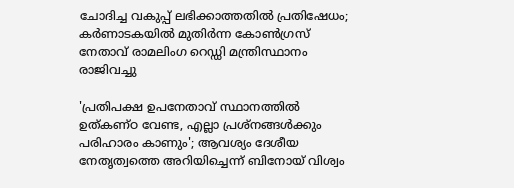ചോദിച്ച വകുപ്പ് ലഭിക്കാത്തതിൽ പ്രതിഷേധം; കർണാടകയിൽ മുതിർന്ന കോൺഗ്രസ് നേതാവ് രാമലിംഗ റെഡ്ഡി മന്ത്രിസ്ഥാനം രാജിവച്ചു

'പ്രതിപക്ഷ ഉപനേതാവ് സ്ഥാനത്തിൽ ഉത്കണ്ഠ വേണ്ട, എല്ലാ പ്രശ്നങ്ങൾക്കും പരിഹാരം കാണും'; ആവശ്യം ദേശീയ നേതൃത്വത്തെ അറിയിച്ചെന്ന് ബിനോയ് വിശ്വം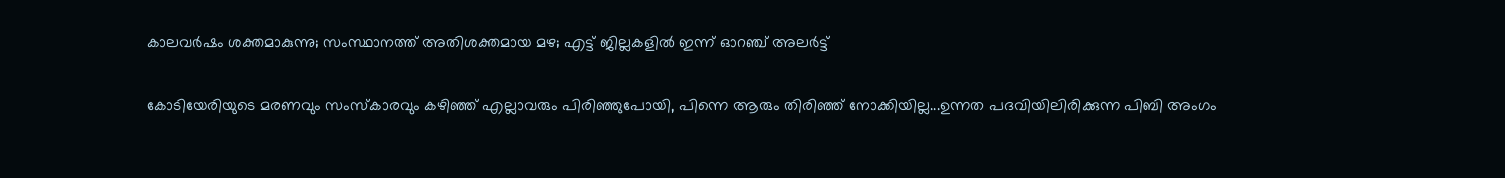കാലവർഷം ശക്തമാകുന്നു; സംസ്ഥാനത്ത് അതിശക്തമായ മഴ; എട്ട് ജില്ലകളിൽ ഇന്ന് ഓറഞ്ച് അലർട്ട്

കോടിയേരിയുടെ മരണവും സംസ്‌കാരവും കഴിഞ്ഞ് എല്ലാവരും പിരിഞ്ഞുപോയി, പിന്നെ ആരും തിരിഞ്ഞ് നോക്കിയില്ല...ഉന്നത പദവിയിലിരിക്കുന്ന പിബി അംഗം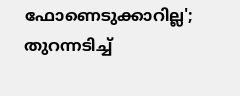ഫോണെടുക്കാറില്ല'; തുറന്നടിച്ച്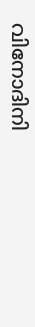വിനോദിനി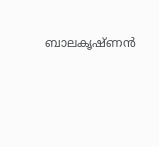ബാലകൃഷ്ണൻ